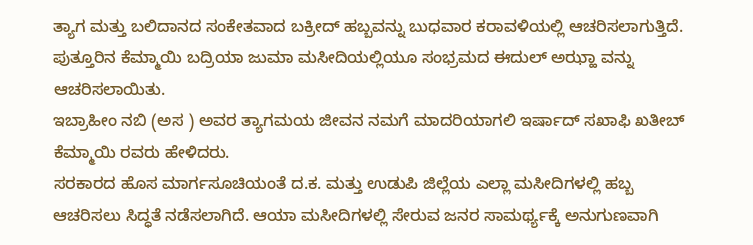ತ್ಯಾಗ ಮತ್ತು ಬಲಿದಾನದ ಸಂಕೇತವಾದ ಬಕ್ರೀದ್ ಹಬ್ಬವನ್ನು ಬುಧವಾರ ಕರಾವಳಿಯಲ್ಲಿ ಆಚರಿಸಲಾಗುತ್ತಿದೆ.
ಪುತ್ತೂರಿನ ಕೆಮ್ಮಾಯಿ ಬದ್ರಿಯಾ ಜುಮಾ ಮಸೀದಿಯಲ್ಲಿಯೂ ಸಂಭ್ರಮದ ಈದುಲ್ ಅಝ್ಹಾ ವನ್ನು ಆಚರಿಸಲಾಯಿತು.
ಇಬ್ರಾಹೀಂ ನಬಿ (ಅಸ ) ಅವರ ತ್ಯಾಗಮಯ ಜೀವನ ನಮಗೆ ಮಾದರಿಯಾಗಲಿ ಇರ್ಷಾದ್ ಸಖಾಫಿ ಖತೀಬ್ ಕೆಮ್ಮಾಯಿ ರವರು ಹೇಳಿದರು.
ಸರಕಾರದ ಹೊಸ ಮಾರ್ಗಸೂಚಿಯಂತೆ ದ.ಕ. ಮತ್ತು ಉಡುಪಿ ಜಿಲ್ಲೆಯ ಎಲ್ಲಾ ಮಸೀದಿಗಳಲ್ಲಿ ಹಬ್ಬ ಆಚರಿಸಲು ಸಿದ್ಧತೆ ನಡೆಸಲಾಗಿದೆ. ಆಯಾ ಮಸೀದಿಗಳಲ್ಲಿ ಸೇರುವ ಜನರ ಸಾಮರ್ಥ್ಯಕ್ಕೆ ಅನುಗುಣವಾಗಿ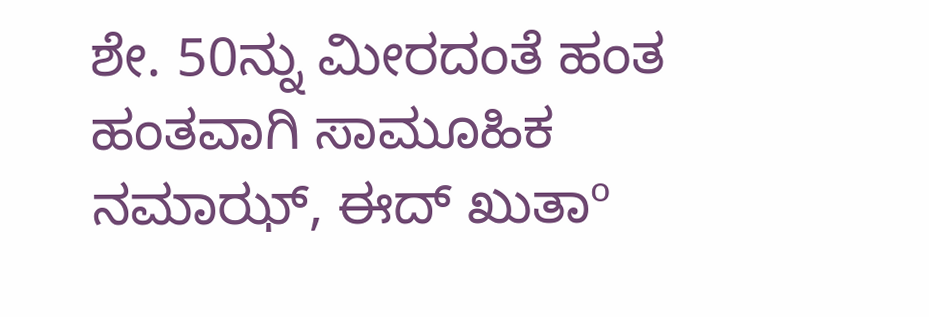ಶೇ. 50ನ್ನು ಮೀರದಂತೆ ಹಂತ ಹಂತವಾಗಿ ಸಾಮೂಹಿಕ ನಮಾಝ್, ಈದ್ ಖುತಾº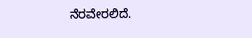ನೆರವೇರಲಿದೆ.